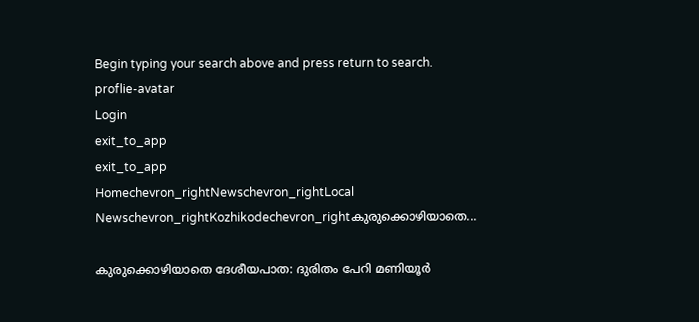Begin typing your search above and press return to search.
proflie-avatar
Login
exit_to_app
exit_to_app
Homechevron_rightNewschevron_rightLocal Newschevron_rightKozhikodechevron_rightകുരുക്കൊഴിയാതെ...

കുരുക്കൊഴിയാതെ ദേശീയപാത: ദുരിതം പേറി മണിയൂര്‍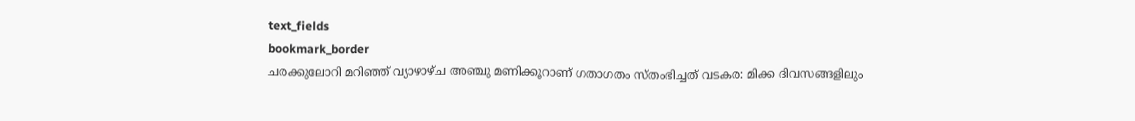text_fields
bookmark_border
ചരക്കുലോറി മറിഞ്ഞ് വ്യാഴാഴ്ച അഞ്ചു മണിക്കൂറാണ് ഗതാഗതം സ്തംഭിച്ചത് വടകര: മിക്ക ദിവസങ്ങളിലും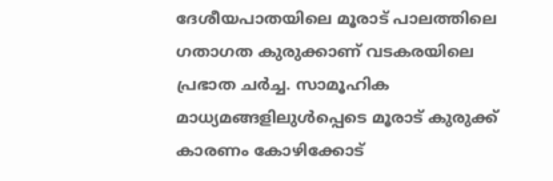ദേശീയപാതയിലെ മൂരാട് പാലത്തിലെ ഗതാഗത കുരുക്കാണ് വടകരയിലെ പ്രഭാത ചര്‍ച്ച. സാമൂഹിക മാധ്യമങ്ങളിലുള്‍പ്പെടെ മൂരാട് കുരുക്ക് കാരണം കോഴിക്കോട്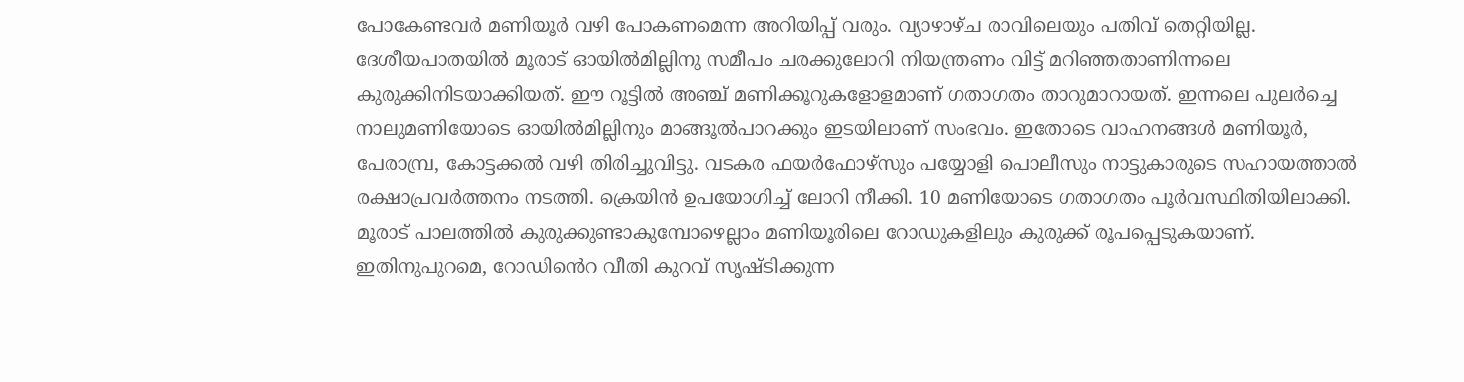പോകേണ്ടവര്‍ മണിയൂര്‍ വഴി പോകണമെന്ന അറിയിപ്പ് വരും. വ്യാഴാഴ്ച രാവിലെയും പതിവ് തെറ്റിയില്ല. ദേശീയപാതയില്‍ മൂരാട് ഓയില്‍മില്ലിനു സമീപം ചരക്കുലോറി നിയന്ത്രണം വിട്ട് മറിഞ്ഞതാണിന്നലെ കുരുക്കിനിടയാക്കിയത്. ഈ റൂട്ടില്‍ അഞ്ച് മണിക്കൂറുകളോളമാണ് ഗതാഗതം താറുമാറായത്. ഇന്നലെ പുലര്‍ച്ചെ നാലുമണിയോടെ ഓയില്‍മില്ലിനും മാങ്ങൂല്‍പാറക്കും ഇടയിലാണ് സംഭവം. ഇതോടെ വാഹനങ്ങള്‍ മണിയൂര്‍, പേരാമ്പ്ര, കോട്ടക്കല്‍ വഴി തിരിച്ചുവിട്ടു. വടകര ഫയര്‍ഫോഴ്സും പയ്യോളി പൊലീസും നാട്ടുകാരുടെ സഹായത്താല്‍ രക്ഷാപ്രവര്‍ത്തനം നടത്തി. ക്രെയിന്‍ ഉപയോഗിച്ച് ലോറി നീക്കി. 10 മണിയോടെ ഗതാഗതം പൂര്‍വസ്ഥിതിയിലാക്കി. മൂരാട് പാലത്തില്‍ കുരുക്കുണ്ടാകുമ്പോഴെല്ലാം മണിയൂരിലെ റോഡുകളിലും കുരുക്ക് രൂപപ്പെടുകയാണ്. ഇതിനുപുറമെ, റോഡി‍ൻെറ വീതി കുറവ് സൃഷ്ടിക്കുന്ന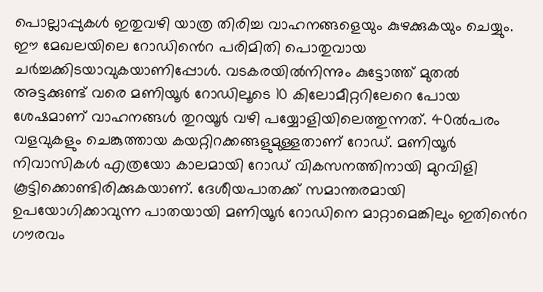പൊല്ലാപ്പുകള്‍ ഇതുവഴി യാത്ര തിരിച്ച വാഹനങ്ങളെയും കുഴക്കുകയും ചെയ്യും. ഈ മേഖലയിലെ റോഡി‍ൻെറ പരിമിതി പൊതുവായ ചര്‍ച്ചക്കിടയാവുകയാണിപ്പോള്‍. വടകരയില്‍നിന്നും കുട്ടോത്ത് മുതല്‍ അട്ടക്കുണ്ട് വരെ മണിയൂര്‍ റോഡിലൂടെ 10 കിലോമീറ്ററിലേറെ പോയ ശേഷമാണ് വാഹനങ്ങള്‍ തുറയൂര്‍ വഴി പയ്യോളിയിലെത്തുന്നത്. 40ല്‍പരം വളവുകളും ചെങ്കുത്തായ കയറ്റിറക്കങ്ങളുമുള്ളതാണ് റോഡ്. മണിയൂര്‍ നിവാസികള്‍ എത്രയോ കാലമായി റോഡ് വികസനത്തിനായി മുറവിളി കൂട്ടിക്കൊണ്ടിരിക്കുകയാണ്. ദേശീയപാതക്ക് സമാന്തരമായി ഉപയോഗിക്കാവുന്ന പാതയായി മണിയൂര്‍ റോഡിനെ മാറ്റാമെങ്കിലും ഇതി‍ൻെറ ഗൗരവം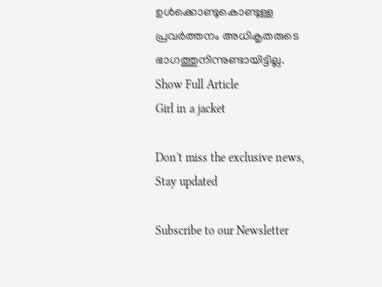ഉള്‍ക്കൊണ്ടുകൊണ്ടുള്ള പ്രവര്‍ത്തനം അധികൃതരുടെ ഭാഗത്തുനിന്നുണ്ടായിട്ടില്ല.
Show Full Article
Girl in a jacket

Don't miss the exclusive news, Stay updated

Subscribe to our Newsletter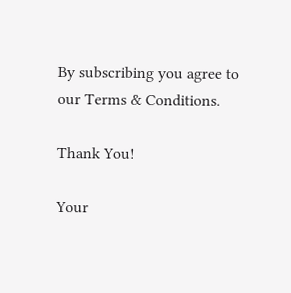By subscribing you agree to our Terms & Conditions.

Thank You!

Your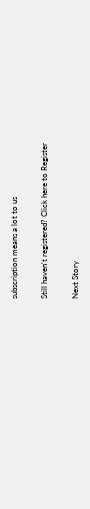subscription means a lot to us

Still haven't registered? Click here to Register

Next Story